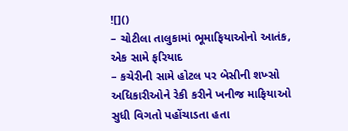![]()
– ચોટીલા તાલુકામાં ભૂમાફિયાઓનો આતંક, એક સામે ફરિયાદ
– કચેરીની સામે હોટલ પર બેસીની શખ્સો અધિકારીઓને રેકી કરીને ખનીજ માફિયાઓ સુધી વિગતો પહોંચાડતા હતા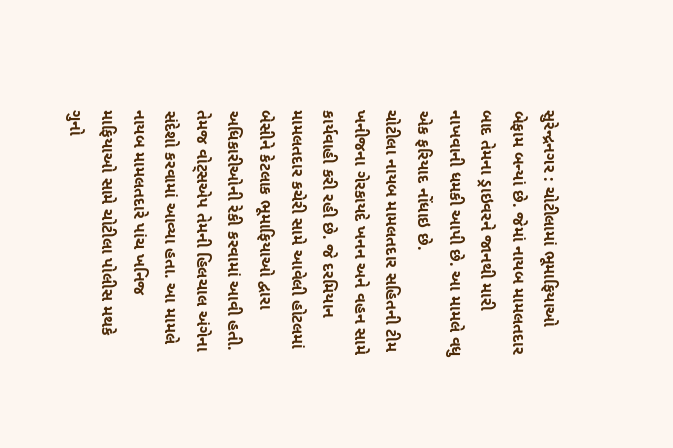સુરેન્દ્રનગર : ચોટીલામાં ભૂમાફિયાઓ બેફામ બન્યાં છે. જેમાં નાયબ મામલતદાર બાદ તેમના ડ્રાઇવરને જાનથી મારી નાખવાની ધમકી આપી છે. આ મામલે વધુ એક ફરિયાદ નોંધાઇ છે.
ચોટીલા નાયબ મામલતદાર સહિતની ટીમ ખનીજના ગેરકાયદે ખનન અને વહન સામે કાર્યવાહી કરી રહી છે. જે દરમિયાન મામલતદાર કચેરી સામે આવેલી હોટલમાં બેસીને કેટલાક ભૂમાફિયાઓ દ્વારા અધિકારીઓની રેકી કરવામાં આવી હતી. તેમજ વોટ્સએપ તેમની હિલચાલ અંગેના સંદેશો કરવામાં આવ્યા હતા. આ મામલે નાયબ મામલતદારે પાંચ ખનિજ માફિયાઓ સામે ચોટીલા પોલીસ મથકે ગુનો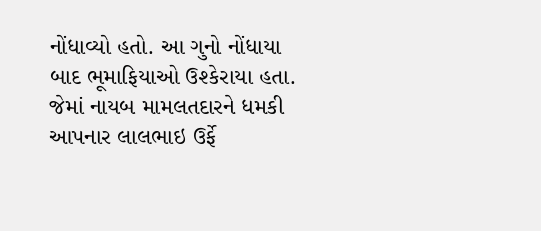નોંધાવ્યો હતો. આ ગુનો નોંધાયા બાદ ભૂમાફિયાઓ ઉશ્કેરાયા હતા.
જેમાં નાયબ મામલતદારને ધમકી આપનાર લાલભાઇ ઉર્ફે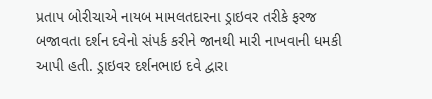પ્રતાપ બોરીચાએ નાયબ મામલતદારના ડ્રાઇવર તરીકે ફરજ બજાવતા દર્શન દવેનો સંપર્ક કરીને જાનથી મારી નાખવાની ધમકી આપી હતી. ડ્રાઇવર દર્શનભાઇ દવે દ્વારા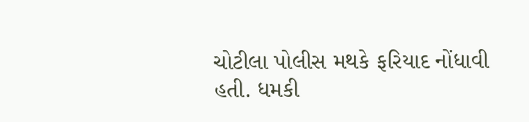ચોટીલા પોલીસ મથકે ફરિયાદ નોંધાવી હતી. ધમકી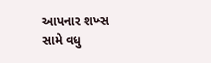આપનાર શખ્સ સામે વધુ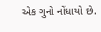એક ગુનો નોંધાયો છે.